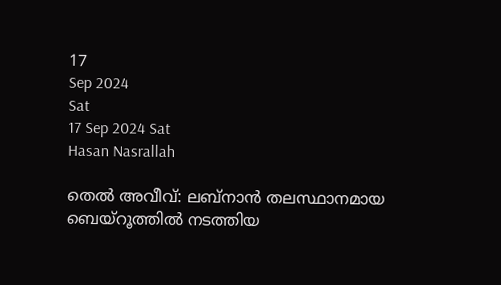17
Sep 2024
Sat
17 Sep 2024 Sat
Hasan Nasrallah

തെല്‍ അവീവ്: ലബ്‌നാന്‍ തലസ്ഥാനമായ ബെയ്‌റൂത്തില്‍ നടത്തിയ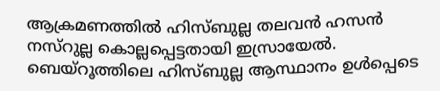ആക്രമണത്തില്‍ ഹിസ്ബുല്ല തലവന്‍ ഹസന്‍ നസ്‌റുല്ല കൊല്ലപ്പെട്ടതായി ഇസ്രായേല്‍. ബെയ്‌റൂത്തിലെ ഹിസ്ബുല്ല ആസ്ഥാനം ഉള്‍പ്പെടെ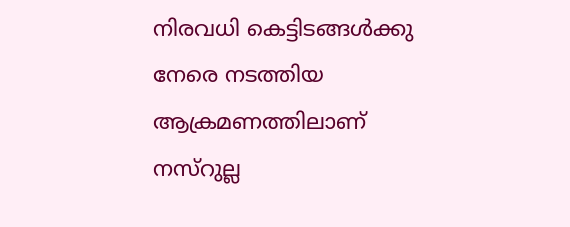നിരവധി കെട്ടിടങ്ങള്‍ക്കു നേരെ നടത്തിയ ആക്രമണത്തിലാണ് നസ്‌റുല്ല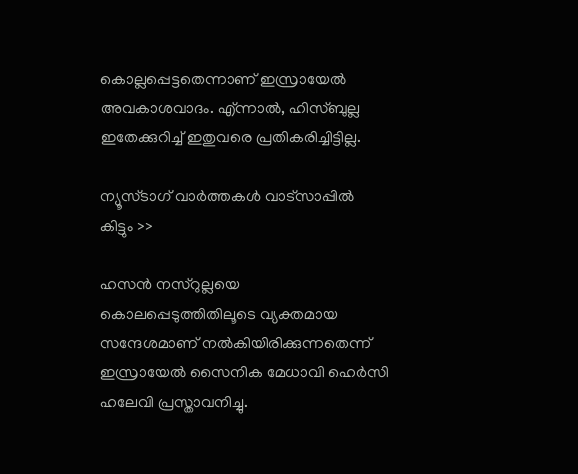കൊല്ലപ്പെട്ടതെന്നാണ് ഇസ്രായേല്‍ അവകാശവാദം. എ്ന്നാല്‍, ഹിസ്ബുല്ല ഇതേക്കുറിച്ച് ഇതുവരെ പ്രതികരിച്ചിട്ടില്ല.

ന്യൂസ്ടാഗ് വാര്‍ത്തകള്‍ വാട്‌സാപ്പില്‍ കിട്ടും >>

ഹസന്‍ നസ്‌റുല്ലയെ കൊലപ്പെടുത്തിതിലൂടെ വ്യക്തമായ സന്ദേശമാണ് നല്‍കിയിരിക്കുന്നതെന്ന് ഇസ്രായേല്‍ സൈനിക മേധാവി ഹെര്‍സി ഹലേവി പ്രസ്താവനിച്ചു.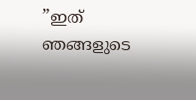”ഇത് ഞങ്ങളുടെ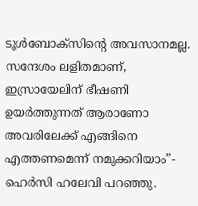ടൂള്‍ബോക്‌സിന്റെ അവസാനമല്ല. സന്ദേശം ലളിതമാണ്, ഇസ്രായേലിന് ഭീഷണി ഉയര്‍ത്തുന്നത് ആരാണോ അവരിലേക്ക് എങ്ങിനെ എത്തണമെന്ന് നമുക്കറിയാം”- ഹെര്‍സി ഹലേവി പറഞ്ഞു.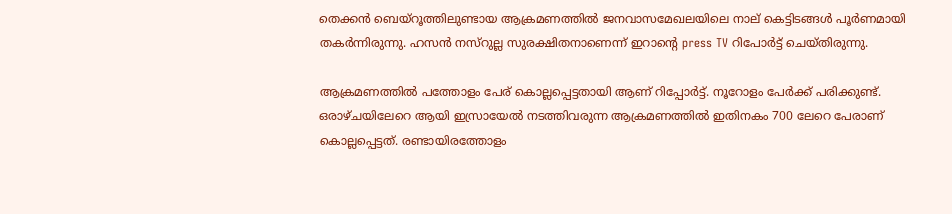തെക്കന്‍ ബെയ്‌റൂത്തിലുണ്ടായ ആക്രമണത്തില്‍ ജനവാസമേഖലയിലെ നാല് കെട്ടിടങ്ങള്‍ പൂര്‍ണമായി തകര്‍ന്നിരുന്നു. ഹസന്‍ നസ്റുല്ല സുരക്ഷിതനാണെന്ന് ഇറാന്റെ press TV റിപോര്‍ട്ട് ചെയ്തിരുന്നു.

ആക്രമണത്തില്‍ പത്തോളം പേര് കൊല്ലപ്പെട്ടതായി ആണ് റിപ്പോര്‍ട്ട്. നൂറോളം പേര്‍ക്ക് പരിക്കുണ്ട്. ഒരാഴ്ചയിലേറെ ആയി ഇസ്രായേല്‍ നടത്തിവരുന്ന ആക്രമണത്തില്‍ ഇതിനകം 700 ലേറെ പേരാണ് കൊല്ലപ്പെട്ടത്. രണ്ടായിരത്തോളം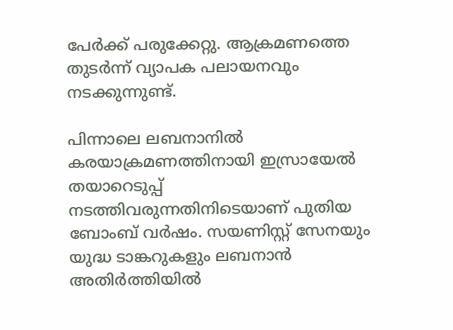പേര്‍ക്ക് പരുക്കേറ്റു. ആക്രമണത്തെ തുടര്‍ന്ന് വ്യാപക പലായനവും നടക്കുന്നുണ്ട്.

പിന്നാലെ ലബനാനില്‍ കരയാക്രമണത്തിനായി ഇസ്രായേല്‍ തയാറെടുപ്പ് നടത്തിവരുന്നതിനിടെയാണ് പുതിയ ബോംബ് വര്‍ഷം. സയണിസ്റ്റ് സേനയും യുദ്ധ ടാങ്കറുകളും ലബനാന്‍ അതിര്‍ത്തിയില്‍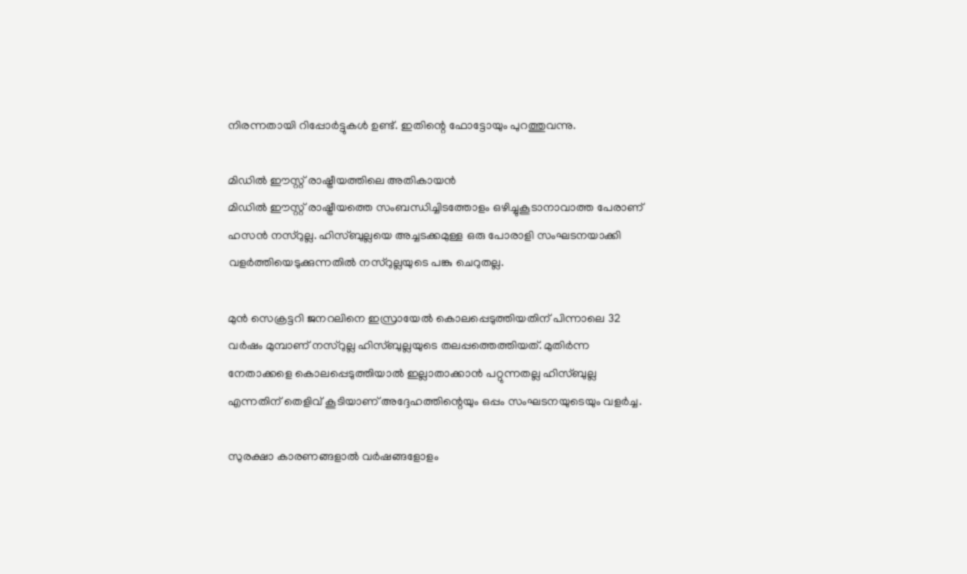നിരന്നതായി റിപ്പോര്‍ട്ടുകള്‍ ഉണ്ട്. ഇതിന്റെ ഫോട്ടോയും പുറത്തുവന്നു.

മിഡില്‍ ഈസ്റ്റ് രാഷ്ട്രീയത്തിലെ അതികായന്‍
മിഡില്‍ ഈസ്റ്റ് രാഷ്ട്രീയത്തെ സംബന്ധിച്ചിടത്തോളം ഒഴിച്ചുകൂടാനാവാത്ത പേരാണ് ഹസന്‍ നസ്‌റുല്ല. ഹിസ്ബുല്ലയെ അച്ചടക്കമുള്ള ഒരു പോരാളി സംഘടനയാക്കി വളര്‍ത്തിയെടുക്കുന്നതില്‍ നസ്‌റുല്ലയുടെ പങ്കു ചെറുതല്ല.

മുന്‍ സെക്രട്ടറി ജനറലിനെ ഇസ്രായേല്‍ കൊലപ്പെടുത്തിയതിന് പിന്നാലെ 32 വര്‍ഷം മുമ്പാണ് നസ്‌റുല്ല ഹിസ്ബുല്ലയുടെ തലപ്പത്തെത്തിയത്. മുതിര്‍ന്ന നേതാക്കളെ കൊലപ്പെടുത്തിയാല്‍ ഇല്ലാതാക്കാന്‍ പറ്റുന്നതല്ല ഹിസ്ബുല്ല എന്നതിന് തെളിവ് കൂടിയാണ് അദ്ദേഹത്തിന്റെയും ഒപ്പം സംഘടനയുടെയും വളര്‍ച്ച.

സുരക്ഷാ കാരണങ്ങളാല്‍ വര്‍ഷങ്ങളോളം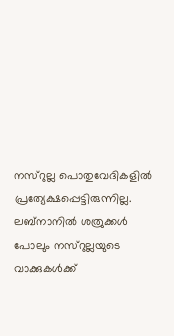നസ്‌റുല്ല പൊതുവേദികളില്‍ പ്രത്യേക്ഷപ്പെട്ടിരുന്നില്ല. ലബ്‌നാനില്‍ ശത്രുക്കള്‍ പോലും നസ്‌റുല്ലയുടെ വാക്കുകള്‍ക്ക്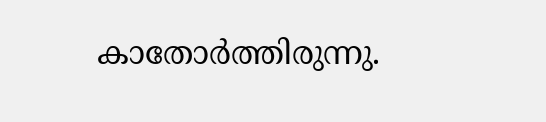കാതോര്‍ത്തിരുന്നു.